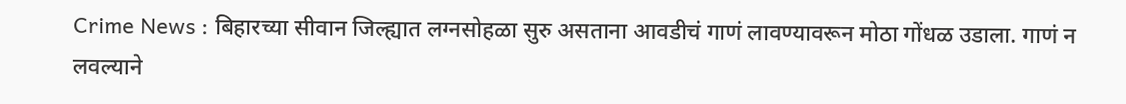Crime News : बिहारच्या सीवान जिल्ह्यात लग्नसोहळा सुरु असताना आवडीचं गाणं लावण्यावरून मोठा गोंधळ उडाला. गाणं न लवल्याने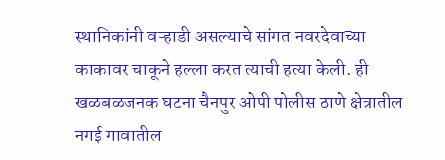स्थानिकांनी वऱ्हाडी असल्याचे सांगत नवरदेवाच्या काकावर चाकूने हल्ला करत त्याची हत्या केली. ही खळबळजनक घटना चैनपुर ओपी पोलीस ठाणे क्षेत्रातील नगई गावातील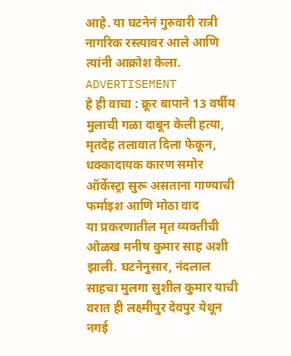आहे. या घटनेनं गुरुवारी रात्री नागरिक रस्त्यावर आले आणि त्यांनी आक्रोश केला.
ADVERTISEMENT
हे ही वाचा : क्रूर बापाने 13 वर्षीय मुलाची गळा दाबून केली हत्या, मृतदेह तलावात दिला फेकून, धक्कादायक कारण समोर
ऑर्केस्ट्रा सुरू असताना गाण्याची फर्माइश आणि मोठा वाद
या प्रकरणातील मृत व्यक्तीची ओळख मनीष कुमार साह अशी झाली. घटनेनुसार, नंदलाल साहचा मुलगा सुशील कुमार याची वरात ही लक्ष्मीपुर देवपुर येथून नगई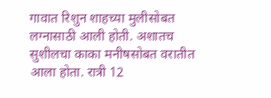गावात रिशुन शाहच्या मुलीसोबत लग्नासाठी आली होती. अशातच सुशीलचा काका मनीषसोबत वरातीत आला होता. रात्री 12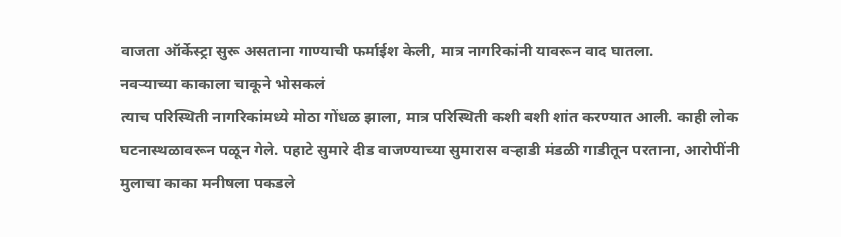वाजता ऑर्केस्ट्रा सुरू असताना गाण्याची फर्माईश केली, मात्र नागरिकांनी यावरून वाद घातला.
नवऱ्याच्या काकाला चाकूने भोसकलं
त्याच परिस्थिती नागरिकांमध्ये मोठा गोंधळ झाला, मात्र परिस्थिती कशी बशी शांत करण्यात आली. काही लोक घटनास्थळावरून पळून गेले. पहाटे सुमारे दीड वाजण्याच्या सुमारास वऱ्हाडी मंडळी गाडीतून परताना, आरोपींनी मुलाचा काका मनीषला पकडले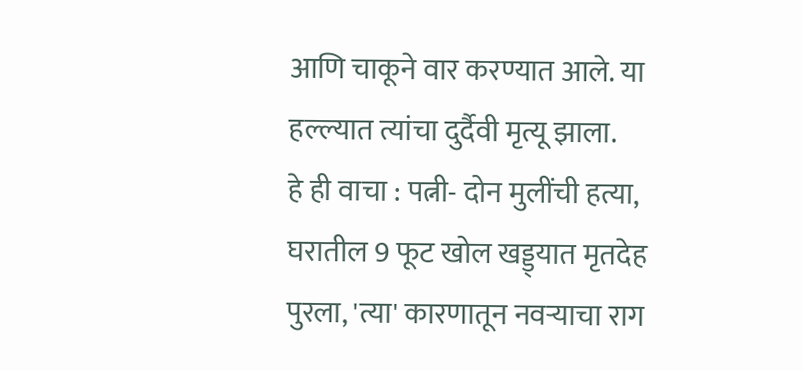आणि चाकूने वार करण्यात आले. या हल्ल्यात त्यांचा दुर्दैवी मृत्यू झाला.
हे ही वाचा : पत्नी- दोन मुलींची हत्या, घरातील 9 फूट खोल खड्ड्यात मृतदेह पुरला, 'त्या' कारणातून नवऱ्याचा राग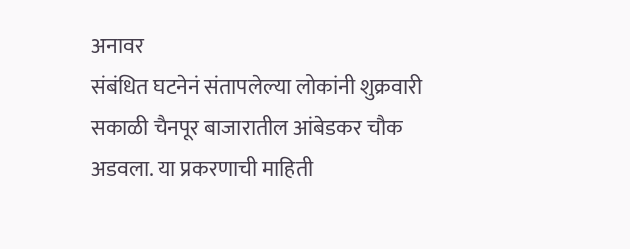अनावर
संबंधित घटनेनं संतापलेल्या लोकांनी शुक्रवारी सकाळी चैनपूर बाजारातील आंबेडकर चौक अडवला. या प्रकरणाची माहिती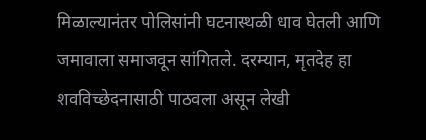मिळाल्यानंतर पोलिसांनी घटनास्थळी धाव घेतली आणि जमावाला समाजवून सांगितले. दरम्यान, मृतदेह हा शवविच्छेदनासाठी पाठवला असून लेखी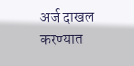अर्ज दाखल करण्यात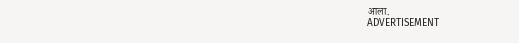आला.
ADVERTISEMENT